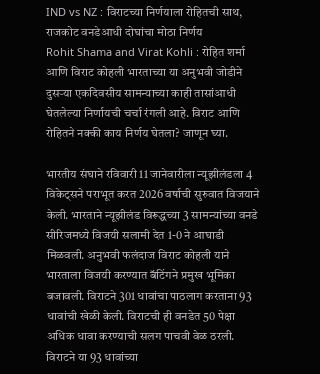IND vs NZ : विराटच्या निर्णयाला रोहितची साथ, राजकोट वनडेआधी दोघांचा मोठा निर्णय
Rohit Shama and Virat Kohli : रोहित शर्मा आणि विराट कोहली भारताच्या या अनुभवी जोडीने दुसऱ्या एकदिवसीय सामन्याच्या काही तासांआधी घेतलेल्या निर्णायची चर्चा रंगली आहे. विराट आणि रोहितने नक्की काय निर्णय घेतला? जाणून घ्या.

भारतीय संघाने रविवारी 11 जानेवारीला न्यूझीलंडला 4 विकेट्सने पराभूत करत 2026 वर्षाची सुरुवात विजयाने केली. भारताने न्यूझीलंड विरूद्धच्या 3 सामन्यांच्या वनडे सीरिजमध्ये विजयी सलामी देत 1-0 ने आघाडी मिळवली. अनुभवी फलंदाज विराट कोहली याने भारताला विजयी करण्यात बॅटिंगने प्रमुख भूमिका बजावली. विराटने 301 धावांचा पाठलाग करताना 93 धावांची खेळी केली. विराटची ही वनडेत 50 पेक्षा अधिक धावा करण्याची सलग पाचवी वेळ ठरली. विराटने या 93 धावांच्या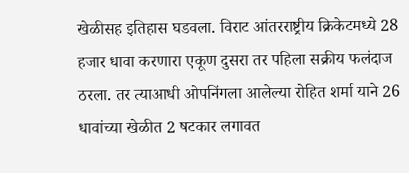खेळीसह इतिहास घडवला. विराट आंतरराष्ट्रीय क्रिकेटमध्ये 28 हजार धावा करणारा एकूण दुसरा तर पहिला सक्रीय फलंदाज ठरला. तर त्याआधी ओपनिंगला आलेल्या रोहित शर्मा याने 26 धावांच्या खेळीत 2 षटकार लगावत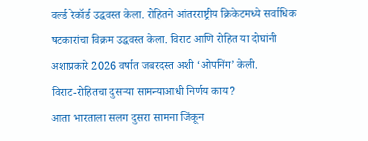वर्ल्ड रेकॉर्ड उद्धवस्त केला. रोहितने आंतरराष्ट्रीय क्रिकेटमध्ये सर्वाधिक षटकारांचा विक्रम उद्धवस्त केला. विराट आणि रोहित या दोघांनी अशाप्रकारे 2026 वर्षात जबरदस्त अशी ‘ओपनिंग’ केली.
विराट-रोहितचा दुसऱ्या सामन्याआधी निर्णय काय?
आता भारताला सलग दुसरा सामना जिंकून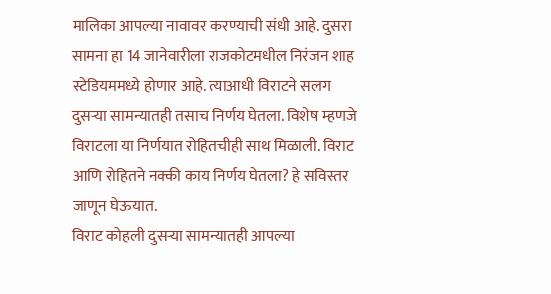मालिका आपल्या नावावर करण्याची संधी आहे. दुसरा सामना हा 14 जानेवारीला राजकोटमधील निरंजन शाह स्टेडियममध्ये होणार आहे. त्याआधी विराटने सलग दुसऱ्या सामन्यातही तसाच निर्णय घेतला. विशेष म्हणजे विराटला या निर्णयात रोहितचीही साथ मिळाली. विराट आणि रोहितने नक्की काय निर्णय घेतला? हे सविस्तर जाणून घेऊयात.
विराट कोहली दुसऱ्या सामन्यातही आपल्या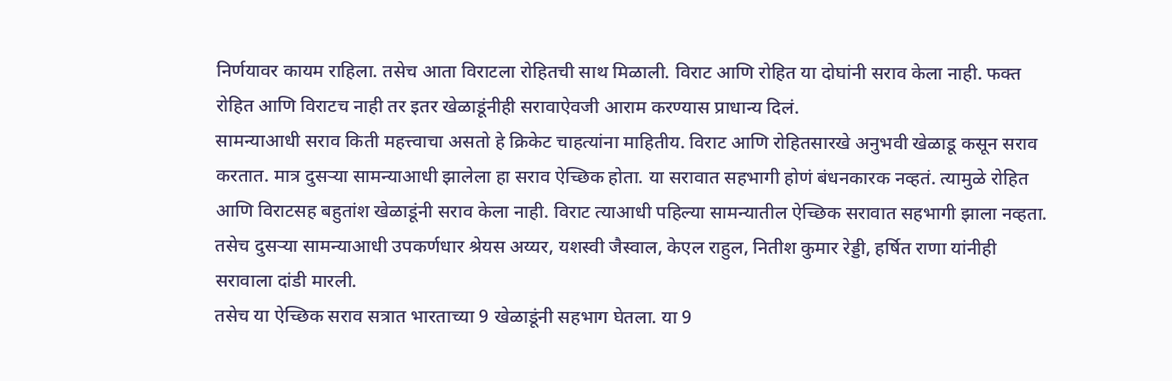निर्णयावर कायम राहिला. तसेच आता विराटला रोहितची साथ मिळाली. विराट आणि रोहित या दोघांनी सराव केला नाही. फक्त रोहित आणि विराटच नाही तर इतर खेळाडूंनीही सरावाऐवजी आराम करण्यास प्राधान्य दिलं.
सामन्याआधी सराव किती महत्त्वाचा असतो हे क्रिकेट चाहत्यांना माहितीय. विराट आणि रोहितसारखे अनुभवी खेळाडू कसून सराव करतात. मात्र दुसऱ्या सामन्याआधी झालेला हा सराव ऐच्छिक होता. या सरावात सहभागी होणं बंधनकारक नव्हतं. त्यामुळे रोहित आणि विराटसह बहुतांश खेळाडूंनी सराव केला नाही. विराट त्याआधी पहिल्या सामन्यातील ऐच्छिक सरावात सहभागी झाला नव्हता. तसेच दुसऱ्या सामन्याआधी उपकर्णधार श्रेयस अय्यर, यशस्वी जैस्वाल, केएल राहुल, नितीश कुमार रेड्डी, हर्षित राणा यांनीही सरावाला दांडी मारली.
तसेच या ऐच्छिक सराव सत्रात भारताच्या 9 खेळाडूंनी सहभाग घेतला. या 9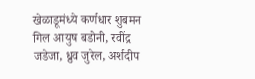खेळाडूमंध्ये कर्णधार शुबमन गिल आयुष बडोनी, रवींद्र जडेजा, ध्रुव जुरेल, अर्शदीप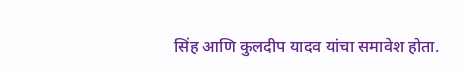सिंह आणि कुलदीप यादव यांचा समावेश होता.